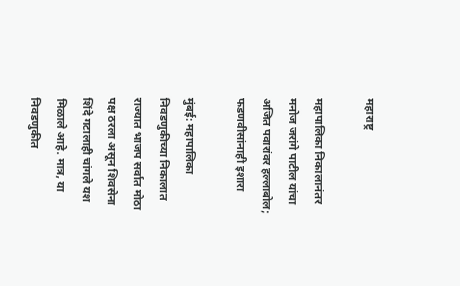महाराष्ट्र

महापालिका निकालानंतर मनोज जरांगे पाटील यांचा अजित पवारांवर हल्लाबोल; फडणवीसांनाही इशारा

मुंबई: महापालिका निवडणुकीच्या निकालात राज्यात भाजप सर्वात मोठा पक्ष ठरला असून शिवसेना शिंदे गटालाही चांगले यश मिळाले आहे. मात्र, या निवडणुकीत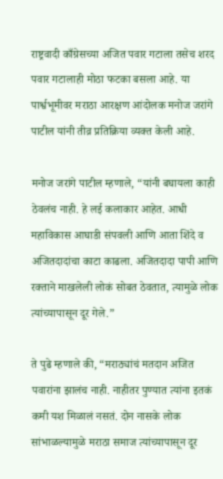राष्ट्रवादी काँग्रेसच्या अजित पवार गटाला तसेच शरद पवार गटालाही मोठा फटका बसला आहे. या पार्श्वभूमीवर मराठा आरक्षण आंदोलक मनोज जरांगे पाटील यांनी तीव्र प्रतिक्रिया व्यक्त केली आहे.

मनोज जरांगे पाटील म्हणाले, “यांनी बघायला काही ठेवलंच नाही. हे लई कलाकार आहेत. आधी महाविकास आघाडी संपवली आणि आता शिंदे व अजितदादांचा काटा काढला. अजितदादा पापी आणि रक्ताने माखलेली लोकं सोबत ठेवतात, त्यामुळे लोक त्यांच्यापासून दूर गेले.”

ते पुढे म्हणाले की, “मराठ्यांचं मतदान अजित पवारांना झालंच नाही. नाहीतर पुण्यात त्यांना इतकं कमी यश मिळालं नसतं. दोन नासके लोक सांभाळल्यामुळे मराठा समाज त्यांच्यापासून दूर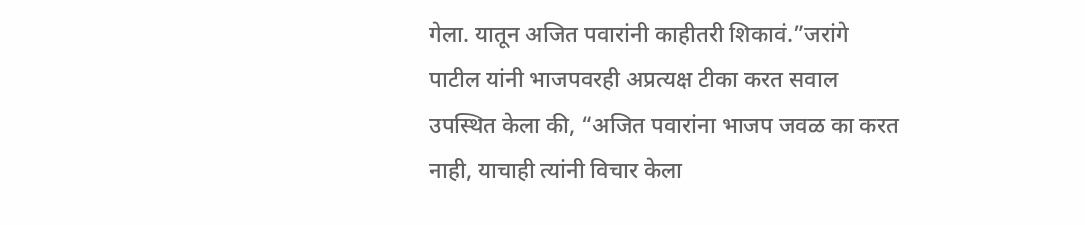गेला. यातून अजित पवारांनी काहीतरी शिकावं.”जरांगे पाटील यांनी भाजपवरही अप्रत्यक्ष टीका करत सवाल उपस्थित केला की, “अजित पवारांना भाजप जवळ का करत नाही, याचाही त्यांनी विचार केला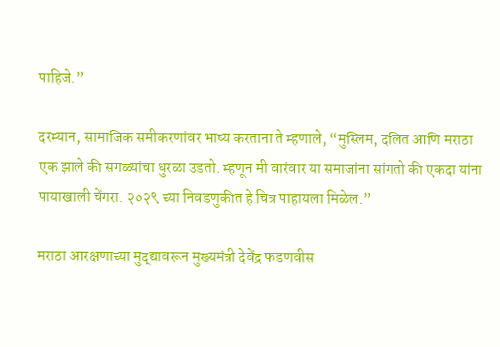पाहिजे.”

दरम्यान, सामाजिक समीकरणांवर भाष्य करताना ते म्हणाले, “मुस्लिम, दलित आणि मराठा एक झाले की सगळ्यांचा धुरळा उडतो. म्हणून मी वारंवार या समाजांना सांगतो की एकदा यांना पायाखाली चेंगरा. २०२९ च्या निवडणुकीत हे चित्र पाहायला मिळेल.”

मराठा आरक्षणाच्या मुद्द्यावरून मुख्यमंत्री देवेंद्र फडणवीस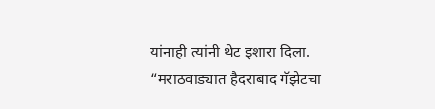यांनाही त्यांनी थेट इशारा दिला. “मराठवाड्यात हैदराबाद गॅझेटचा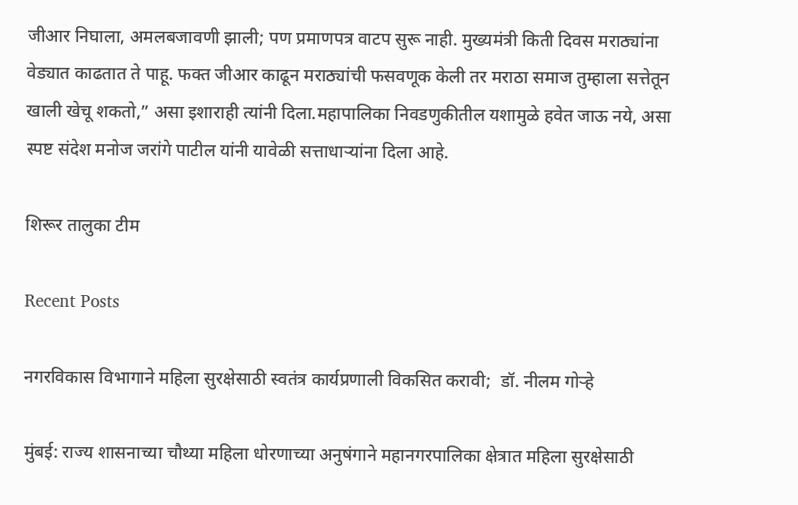जीआर निघाला, अमलबजावणी झाली; पण प्रमाणपत्र वाटप सुरू नाही. मुख्यमंत्री किती दिवस मराठ्यांना वेड्यात काढतात ते पाहू. फक्त जीआर काढून मराठ्यांची फसवणूक केली तर मराठा समाज तुम्हाला सत्तेतून खाली खेचू शकतो,” असा इशाराही त्यांनी दिला.महापालिका निवडणुकीतील यशामुळे हवेत जाऊ नये, असा स्पष्ट संदेश मनोज जरांगे पाटील यांनी यावेळी सत्ताधाऱ्यांना दिला आहे.

शिरूर तालुका टीम

Recent Posts

नगरविकास विभागाने महिला सुरक्षेसाठी स्वतंत्र कार्यप्रणाली विकसित करावी;  डॉ. नीलम गोऱ्हे

मुंबई: राज्य शासनाच्या चौथ्या महिला धोरणाच्या अनुषंगाने महानगरपालिका क्षेत्रात महिला सुरक्षेसाठी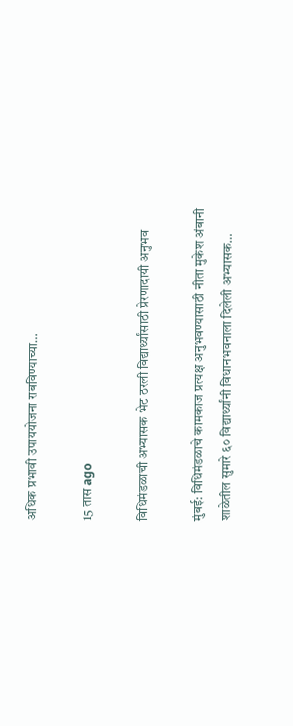अधिक प्रभावी उपाययोजना राबविण्याच्या…

15 तास ago

विधिमंडळाची अभ्यासक भेट ठरली विद्यार्थ्यांसाठी प्रेरणादायी अनुभव

मुंबई: विधिमंडळाचे कामकाज प्रत्यक्ष अनुभवण्यासाठी नीता मुकेश अंबानी शाळेतील सुमारे ६० विद्यार्थ्यांनी विधानभवनाला दिलेली अभ्यासक…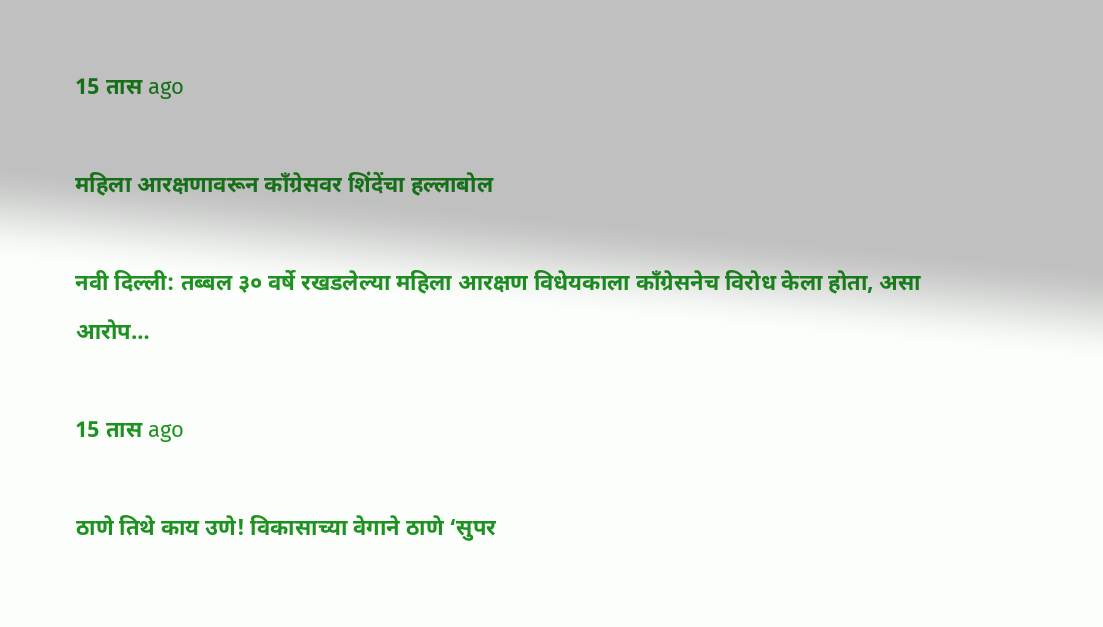15 तास ago

महिला आरक्षणावरून काँग्रेसवर शिंदेंचा हल्लाबोल

नवी दिल्ली: तब्बल ३० वर्षे रखडलेल्या महिला आरक्षण विधेयकाला काँग्रेसनेच विरोध केला होता, असा आरोप…

15 तास ago

ठाणे तिथे काय उणे! विकासाच्या वेगाने ठाणे ‘सुपर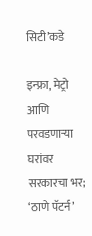सिटी’कडे

इन्फ्रा, मेट्रो आणि परवडणाऱ्या घरांवर सरकारचा भर; ‘ठाणे पॅटर्न’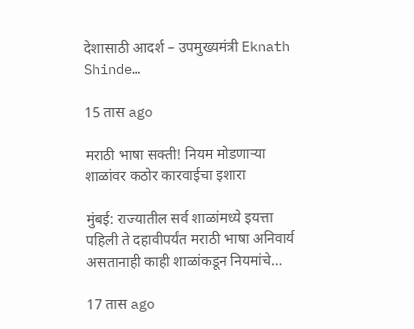देशासाठी आदर्श – उपमुख्यमंत्री Eknath Shinde…

15 तास ago

मराठी भाषा सक्ती! नियम मोडणाऱ्या शाळांवर कठोर कारवाईचा इशारा

मुंबई: राज्यातील सर्व शाळांमध्ये इयत्ता पहिली ते दहावीपर्यंत मराठी भाषा अनिवार्य असतानाही काही शाळांकडून नियमांचे…

17 तास ago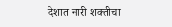देशात नारी शक्तीचा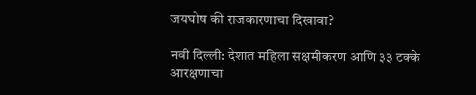जयघोष की राजकारणाचा दिखावा?

नवी दिल्ली: देशात महिला सक्षमीकरण आणि ३३ टक्के आरक्षणाचा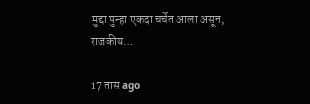मुद्दा पुन्हा एकदा चर्चेत आला असून, राजकीय…

17 तास ago